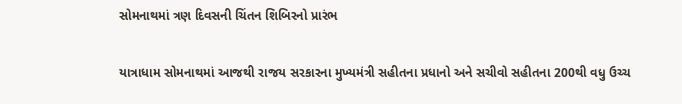સોમનાથમાં ત્રણ દિવસની ચિંતન શિબિરનો પ્રારંભ

યાત્રાધામ સોમનાથમાં આજથી રાજય સરકારના મુખ્યમંત્રી સહીતના પ્રધાનો અને સચીવો સહીતના 200થી વધુ ઉચ્ચ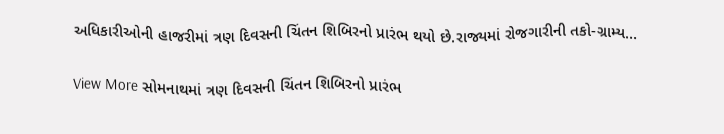અધિકારીઓની હાજરીમાં ત્રણ દિવસની ચિંતન શિબિરનો પ્રારંભ થયો છે.રાજ્યમાં રોજગારીની તકો-ગ્રામ્ય…

View More સોમનાથમાં ત્રણ દિવસની ચિંતન શિબિરનો પ્રારંભ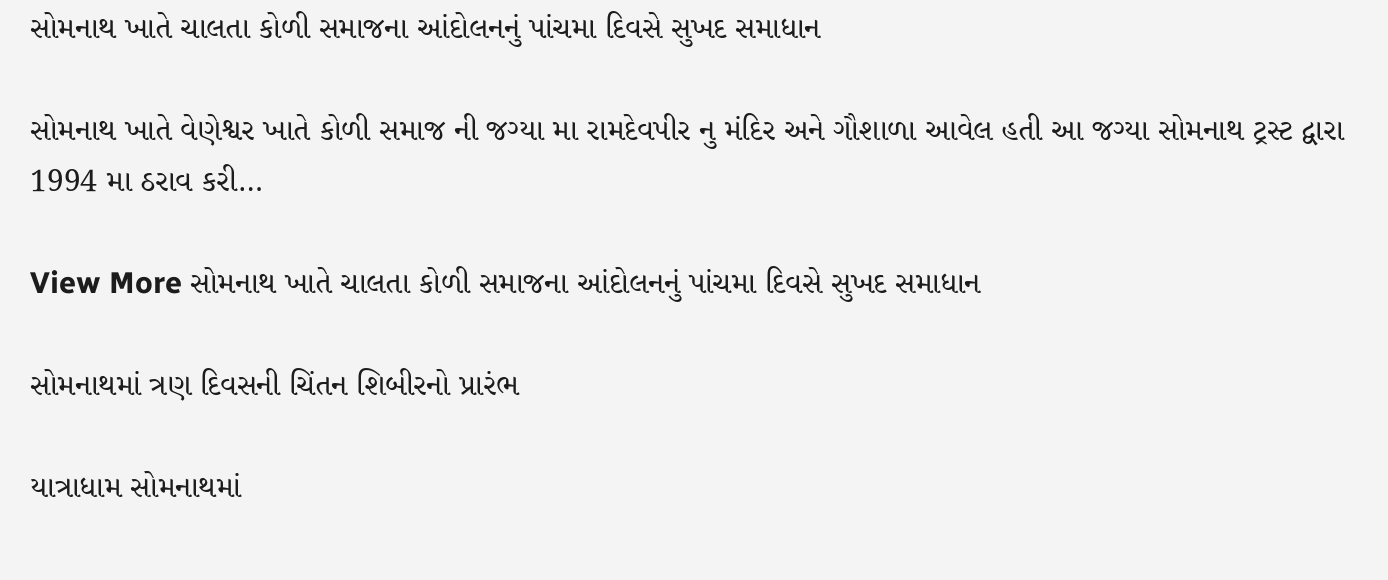સોમનાથ ખાતે ચાલતા કોળી સમાજના આંદોલનનું પાંચમા દિવસે સુખદ સમાધાન

સોમનાથ ખાતે વેણેશ્વર ખાતે કોળી સમાજ ની જગ્યા મા રામદેવપીર નુ મંદિર અને ગૌશાળા આવેલ હતી આ જગ્યા સોમનાથ ટ્રસ્ટ દ્વારા 1994 મા ઠરાવ કરી…

View More સોમનાથ ખાતે ચાલતા કોળી સમાજના આંદોલનનું પાંચમા દિવસે સુખદ સમાધાન

સોમનાથમાં ત્રણ દિવસની ચિંતન શિબીરનો પ્રારંભ

યાત્રાધામ સોમનાથમાં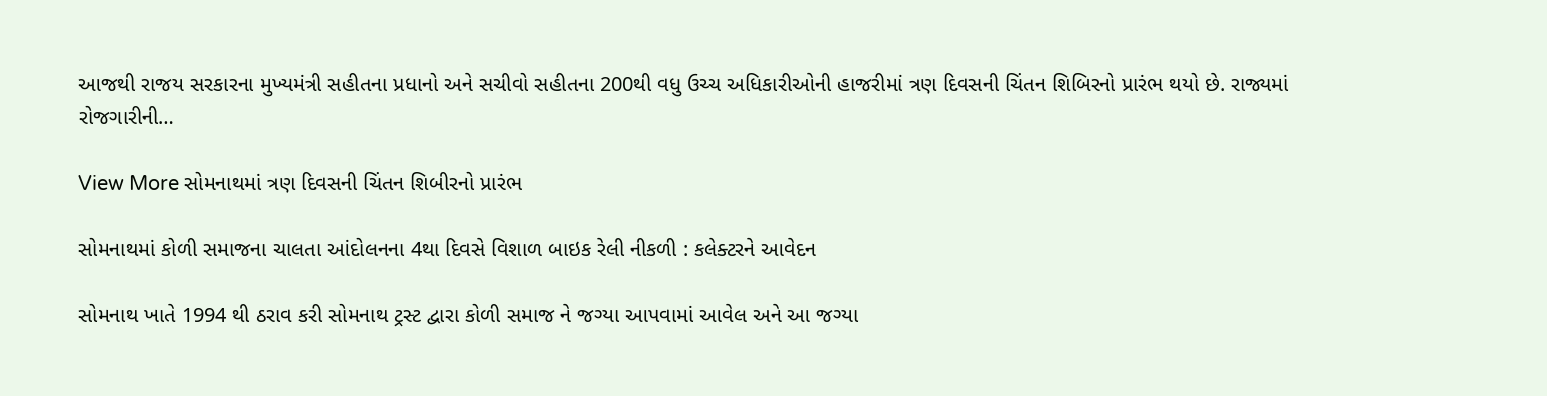આજથી રાજય સરકારના મુખ્યમંત્રી સહીતના પ્રધાનો અને સચીવો સહીતના 200થી વધુ ઉચ્ચ અધિકારીઓની હાજરીમાં ત્રણ દિવસની ચિંતન શિબિરનો પ્રારંભ થયો છે. રાજ્યમાં રોજગારીની…

View More સોમનાથમાં ત્રણ દિવસની ચિંતન શિબીરનો પ્રારંભ

સોમનાથમાં કોળી સમાજના ચાલતા આંદોલનના 4થા દિવસે વિશાળ બાઇક રેલી નીકળી : કલેક્ટરને આવેદન

સોમનાથ ખાતે 1994 થી ઠરાવ કરી સોમનાથ ટ્રસ્ટ દ્વારા કોળી સમાજ ને જગ્યા આપવામાં આવેલ અને આ જગ્યા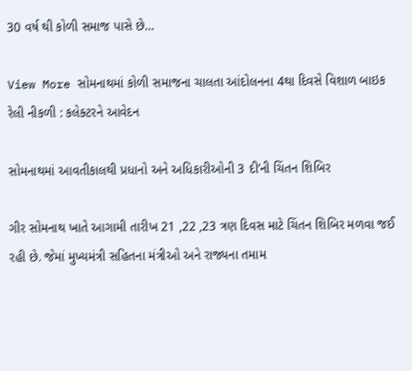30 વર્ષ થી કોળી સમાજ પાસે છે…

View More સોમનાથમાં કોળી સમાજના ચાલતા આંદોલનના 4થા દિવસે વિશાળ બાઇક રેલી નીકળી : કલેક્ટરને આવેદન

સોમનાથમાં આવતીકાલથી પ્રધાનો અને અધિકારીઓની 3 દી’ની ચિંતન શિબિર

ગીર સોમનાથ ખાતે આગામી તારીખ 21 ,22 ,23 ત્રણ દિવસ માટે ચિંતન શિબિર મળવા જઈ રહી છે. જેમાં મુખ્યમંત્રી સહિતના મંત્રીઓ અને રાજ્યના તમામ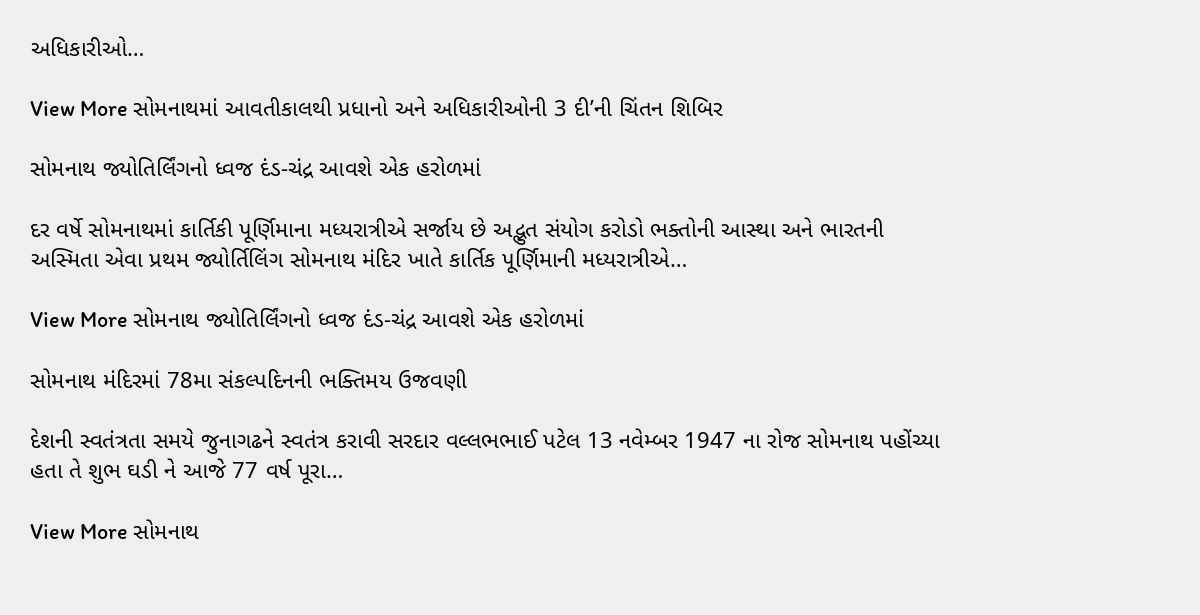અધિકારીઓ…

View More સોમનાથમાં આવતીકાલથી પ્રધાનો અને અધિકારીઓની 3 દી’ની ચિંતન શિબિર

સોમનાથ જ્યોતિર્લિંગનો ધ્વજ દંડ-ચંદ્ર આવશે એક હરોળમાં

દર વર્ષે સોમનાથમાં કાર્તિકી પૂર્ણિમાના મધ્યરાત્રીએ સર્જાય છે અદ્ભુત સંયોગ કરોડો ભક્તોની આસ્થા અને ભારતની અસ્મિતા એવા પ્રથમ જ્યોર્તિલિંગ સોમનાથ મંદિર ખાતે કાર્તિક પૂર્ણિમાની મધ્યરાત્રીએ…

View More સોમનાથ જ્યોતિર્લિંગનો ધ્વજ દંડ-ચંદ્ર આવશે એક હરોળમાં

સોમનાથ મંદિરમાં 78મા સંકલ્પદિનની ભક્તિમય ઉજવણી

દેશની સ્વતંત્રતા સમયે જુનાગઢને સ્વતંત્ર કરાવી સરદાર વલ્લભભાઈ પટેલ 13 નવેમ્બર 1947 ના રોજ સોમનાથ પહોંચ્યા હતા તે શુભ ઘડી ને આજે 77 વર્ષ પૂરા…

View More સોમનાથ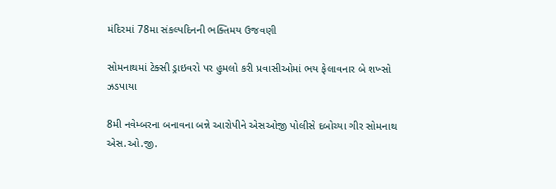મંદિરમાં 78મા સંકલ્પદિનની ભક્તિમય ઉજવણી

સોમનાથમાં ટેક્સી ડ્રાઇવરો પર હુમલો કરી પ્રવાસીઓમાં ભય ફેલાવનાર બે શખ્સો ઝડપાયા

8મી નવેમ્બરના બનાવના બન્ને આરોપીને એસઓજી પોલીસે દબોચ્યા ગીર સોમનાથ એસ.ઓ.જી.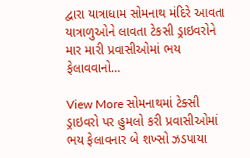દ્વારા યાત્રાધામ સોમનાથ મંદિરે આવતા યાત્રાળુઓને લાવતા ટેકસી ડ્રાઇવરોને માર મારી પ્રવાસીઓમાં ભય ફેલાવવાનો…

View More સોમનાથમાં ટેક્સી ડ્રાઇવરો પર હુમલો કરી પ્રવાસીઓમાં ભય ફેલાવનાર બે શખ્સો ઝડપાયા